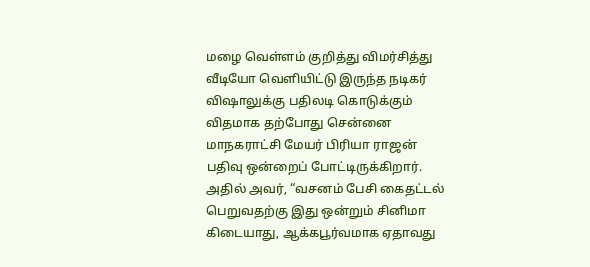மழை வெள்ளம் குறித்து விமர்சித்து வீடியோ வெளியிட்டு இருந்த நடிகர் விஷாலுக்கு பதிலடி கொடுக்கும் விதமாக தற்போது சென்னை மாநகராட்சி மேயர் பிரியா ராஜன் பதிவு ஒன்றைப் போட்டிருக்கிறார். அதில் அவர், “வசனம் பேசி கைதட்டல் பெறுவதற்கு இது ஒன்றும் சினிமா கிடையாது, ஆக்கபூர்வமாக ஏதாவது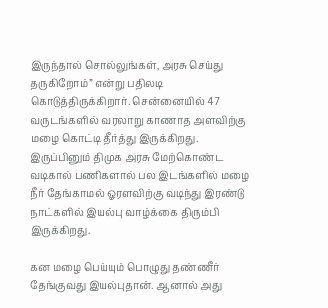இருந்தால் சொல்லுங்கள், அரசு செய்து தருகிறோம்” என்று பதிலடி கொடுத்திருக்கிறார். சென்னையில் 47 வருடங்களில் வரலாறு காணாத அளவிற்கு மழை கொட்டி தீர்த்து இருக்கிறது. இருப்பினும் திமுக அரசு மேற்கொண்ட வடிகால் பணிகளால் பல இடங்களில் மழை நீர் தேங்காமல் ஓரளவிற்கு வடிந்து இரண்டு நாட்களில் இயல்பு வாழ்க்கை திரும்பி இருக்கிறது.

கன மழை பெய்யும் பொழுது தண்ணீர் தேங்குவது இயல்புதான். ஆனால் அது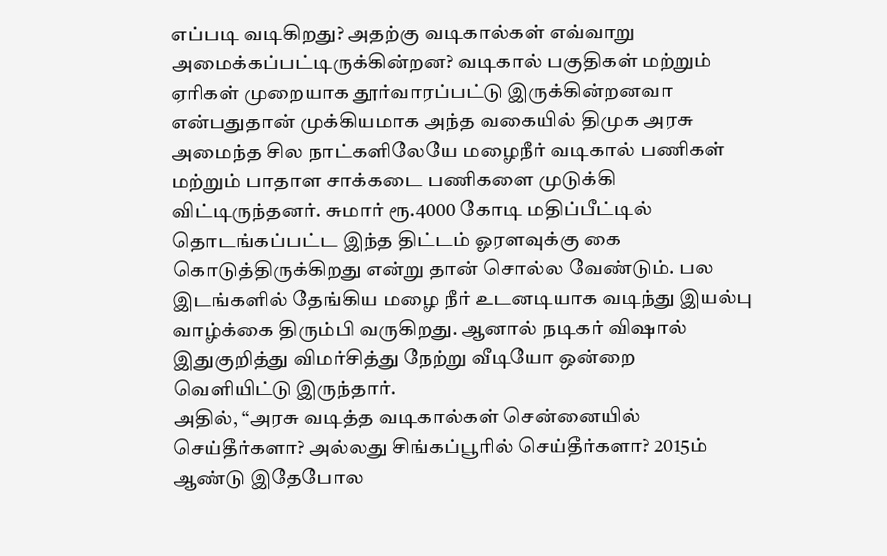எப்படி வடிகிறது? அதற்கு வடிகால்கள் எவ்வாறு அமைக்கப்பட்டிருக்கின்றன? வடிகால் பகுதிகள் மற்றும் ஏரிகள் முறையாக தூர்வாரப்பட்டு இருக்கின்றனவா என்பதுதான் முக்கியமாக அந்த வகையில் திமுக அரசு அமைந்த சில நாட்களிலேயே மழைநீர் வடிகால் பணிகள் மற்றும் பாதாள சாக்கடை பணிகளை முடுக்கி விட்டிருந்தனர். சுமார் ரூ.4000 கோடி மதிப்பீட்டில் தொடங்கப்பட்ட இந்த திட்டம் ஓரளவுக்கு கை கொடுத்திருக்கிறது என்று தான் சொல்ல வேண்டும். பல இடங்களில் தேங்கிய மழை நீர் உடனடியாக வடிந்து இயல்பு வாழ்க்கை திரும்பி வருகிறது. ஆனால் நடிகர் விஷால் இதுகுறித்து விமர்சித்து நேற்று வீடியோ ஒன்றை வெளியிட்டு இருந்தார்.
அதில், “அரசு வடித்த வடிகால்கள் சென்னையில் செய்தீர்களா? அல்லது சிங்கப்பூரில் செய்தீர்களா? 2015ம் ஆண்டு இதேபோல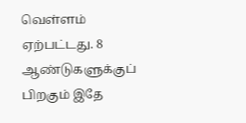வெள்ளம் ஏற்பட்டது. 8 ஆண்டுகளுக்குப் பிறகும் இதே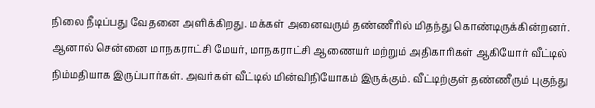நிலை நீடிப்பது வேதனை அளிக்கிறது. மக்கள் அனைவரும் தண்ணீரில் மிதந்து கொண்டிருக்கின்றனர். ஆனால் சென்னை மாநகராட்சி மேயர், மாநகராட்சி ஆணையர் மற்றும் அதிகாரிகள் ஆகியோர் வீட்டில் நிம்மதியாக இருப்பார்கள். அவர்கள் வீட்டில் மின்விநியோகம் இருக்கும். வீட்டிற்குள் தண்ணீரும் புகுந்து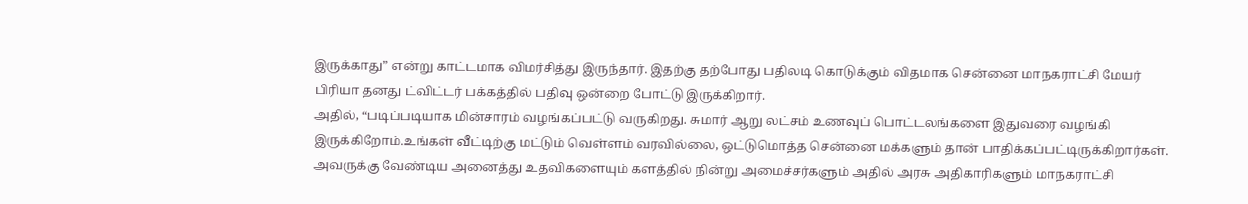இருக்காது” என்று காட்டமாக விமர்சித்து இருந்தார். இதற்கு தற்போது பதிலடி கொடுக்கும் விதமாக சென்னை மாநகராட்சி மேயர் பிரியா தனது ட்விட்டர் பக்கத்தில் பதிவு ஒன்றை போட்டு இருக்கிறார்.
அதில், “படிப்படியாக மின்சாரம் வழங்கப்பட்டு வருகிறது. சுமார் ஆறு லட்சம் உணவுப் பொட்டலங்களை இதுவரை வழங்கி இருக்கிறோம்.உங்கள் வீட்டிற்கு மட்டும் வெள்ளம் வரவில்லை, ஒட்டுமொத்த சென்னை மக்களும் தான் பாதிக்கப்பட்டிருக்கிறார்கள். அவருக்கு வேண்டிய அனைத்து உதவிகளையும் களத்தில் நின்று அமைச்சர்களும் அதில் அரசு அதிகாரிகளும் மாநகராட்சி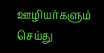ஊழியர்களும் செய்து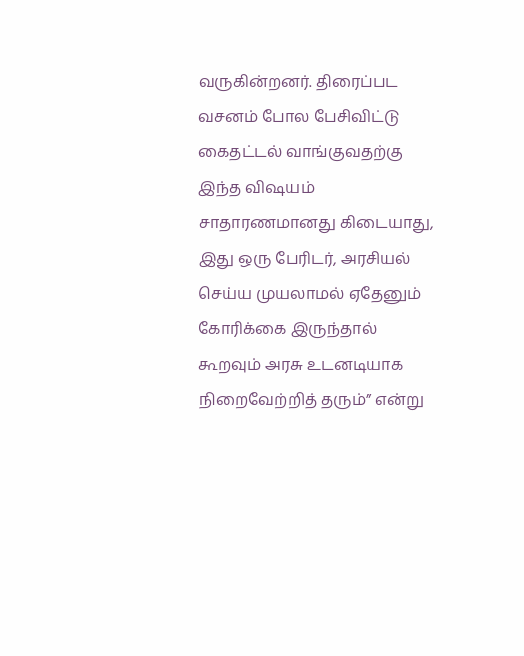வருகின்றனர். திரைப்பட வசனம் போல பேசிவிட்டு கைதட்டல் வாங்குவதற்கு இந்த விஷயம் சாதாரணமானது கிடையாது, இது ஒரு பேரிடர், அரசியல் செய்ய முயலாமல் ஏதேனும் கோரிக்கை இருந்தால் கூறவும் அரசு உடனடியாக நிறைவேற்றித் தரும்” என்று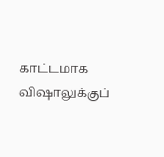காட்டமாக விஷாலுக்குப்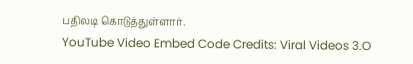பதிலடி கொடுத்துள்ளார்.
YouTube Video Embed Code Credits: Viral Videos 3.O